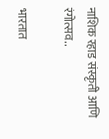नाशिक रहाड संस्कृती आणि रंगोत्सव..

भारतात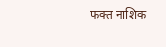फक्त नाशिक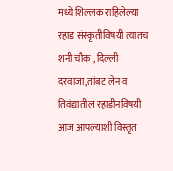मध्ये शिल्लक राहिलेल्या रहाड संस्कृतीविषयी त्यातच शनी चौक , दिल्ली दरवाजा,तांबट लेन व तिवंद्यातील रहाडीनविषयी आज आपल्याशी विस्तृत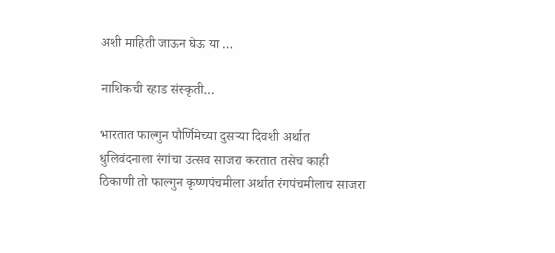अशी माहिती जाऊन घेऊ या …

नाशिकची रहाड संस्कृती…

भारतात फाल्गुन पौर्णिमेच्या दुसऱ्या दिवशी अर्थात धुलिवंदनाला रंगांचा उत्सव साजरा करतात तसेच काही ठिकाणी तो फाल्गुन कृष्णपंचमीला अर्थात रंगपंचमीलाच साजरा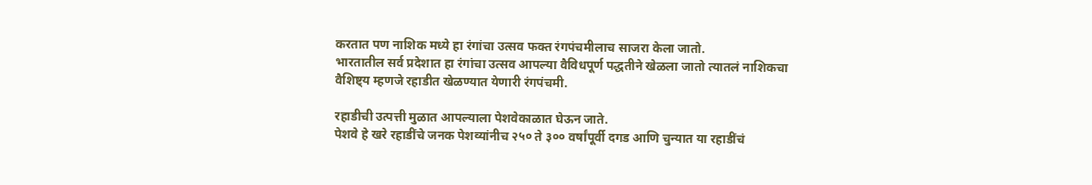करतात पण नाशिक मध्ये हा रंगांचा उत्सव फक्त रंगपंचमीलाच साजरा केला जातो.
भारतातील सर्व प्रदेशात हा रंगांचा उत्सव आपल्या वैविधपूर्ण पद्धतीने खेळला जातो त्यातलं नाशिकचा वैशिष्ट्य म्हणजे रहाडीत खेळण्यात येणारी रंगपंचमी.

रहाडीची उत्पत्ती मुळात आपल्याला पेशवेकाळात घेऊन जाते.
पेशवे हे खरे रहाडींचे जनक पेशव्यांनीच २५० ते ३०० वर्षांपूर्वी दगड आणि चुन्यात या रहाडींचं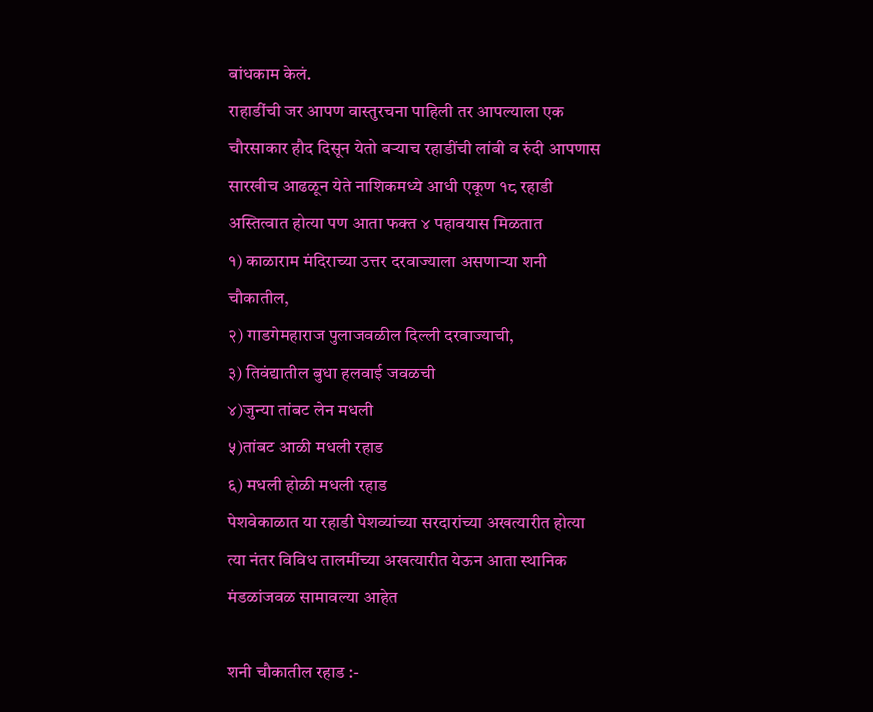बांधकाम केलं.
राहाडींची जर आपण वास्तुरचना पाहिली तर आपल्याला एक चौरसाकार हौद दिसून येतो बऱ्याच रहाडींची लांबी व रुंदी आपणास सारखीच आढळून येते नाशिकमध्ये आधी एकूण १८ रहाडी अस्तित्वात होत्या पण आता फक्त ४ पहावयास मिळतात
१) काळाराम मंदिराच्या उत्तर दरवाज्याला असणाऱ्या शनी चौकातील,
२) गाडगेमहाराज पुलाजवळील दिल्ली दरवाज्याची,
३) तिवंद्यातील बुधा हलवाई जवळची
४)जुन्या तांबट लेन मधली
५)तांबट आळी मधली रहाड
६) मधली होळी मधली रहाड
पेशवेकाळात या रहाडी पेशव्यांच्या सरदारांच्या अखत्यारीत होत्या त्या नंतर विविध तालमींच्या अखत्यारीत येऊन आता स्थानिक मंडळांजवळ सामावल्या आहेत

शनी चौकातील रहाड :-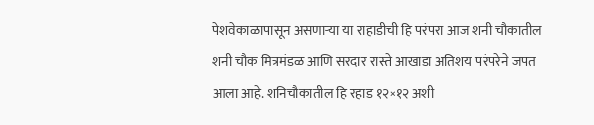पेशवेकाळापासून असणाऱ्या या राहाडीची हि परंपरा आज शनी चौकातील शनी चौक मित्रमंडळ आणि सरदार रास्ते आखाडा अतिशय परंपरेने जपत आला आहे. शनिचौकातील हि रहाड १२×१२ अशी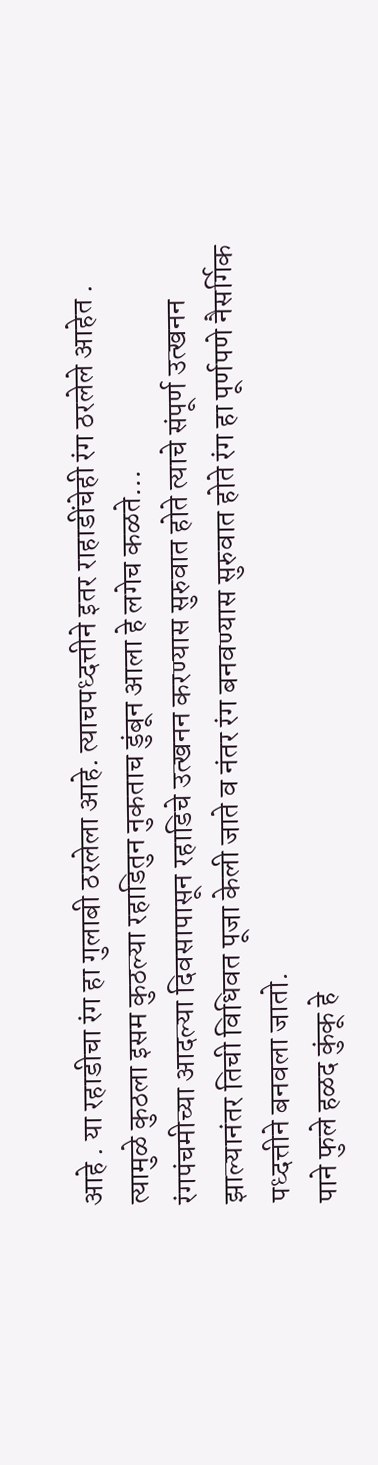आहे . या रहाडीचा रंग हा गुलाबी ठरलेला आहे. त्याचपध्दत्तीने इतर राहाडींचेही रंग ठरलेले आहेत . त्यामुळे कुठला इसम कुठल्या रहाडितुन नुकताच डुंबून आला हे लगेच कळते…
रंगपंचमीच्या आदल्या दिवसापासून रहाडिचे उत्खनन करण्यास सुरुवात होते त्याचे संपूर्ण उत्खनन झाल्यानंतर तिची विधिवत पूजा केली जाते व नंतर रंग बनवण्यास सुरुवात होते रंग हा पूर्णपणे नैसर्गिक पध्दत्तीने बनवला जातो.
पाने फुले हळद कुंकू हे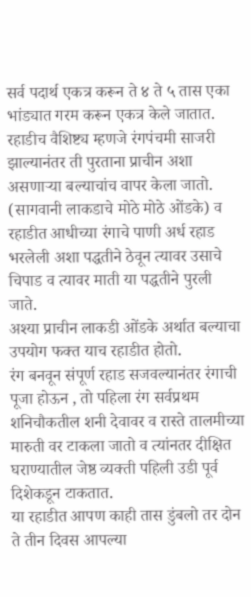सर्व पदार्थ एकत्र करून ते ४ ते ५ तास एका भांड्यात गरम करून एकत्र केले जातात.
रहाडीच वैशिष्ट्य म्हणजे रंगपंचमी साजरी झाल्यानंतर ती पुरताना प्राचीन अशा असणाऱ्या बल्याचांच वापर केला जातो. (सागवानी लाकडाचे मोठे मोठे ओंडके) व रहाडीत आधीच्या रंगाचे पाणी अर्ध रहाड भरलेली अशा पद्धतीने ठेवून त्यावर उसाचे चिपाड व त्यावर माती या पद्धतीने पुरली जाते.
अश्या प्राचीन लाकडी ओंडके अर्थात बल्याचा उपयोग फक्त याच रहाडीत होतो.
रंग बनवून संपूर्ण रहाड सजवल्यानंतर रंगाची पूजा होऊन , तो पहिला रंग सर्वप्रथम शनिचौकतील शनी देवावर व रास्ते तालमीच्या मारुती वर टाकला जातो व त्यांनतर दीक्षित घराण्यातील जेष्ठ व्यक्ती पहिली उडी पूर्व दिशेकडून टाकतात.
या रहाडीत आपण काही तास डुंबलो तर दोन ते तीन दिवस आपल्या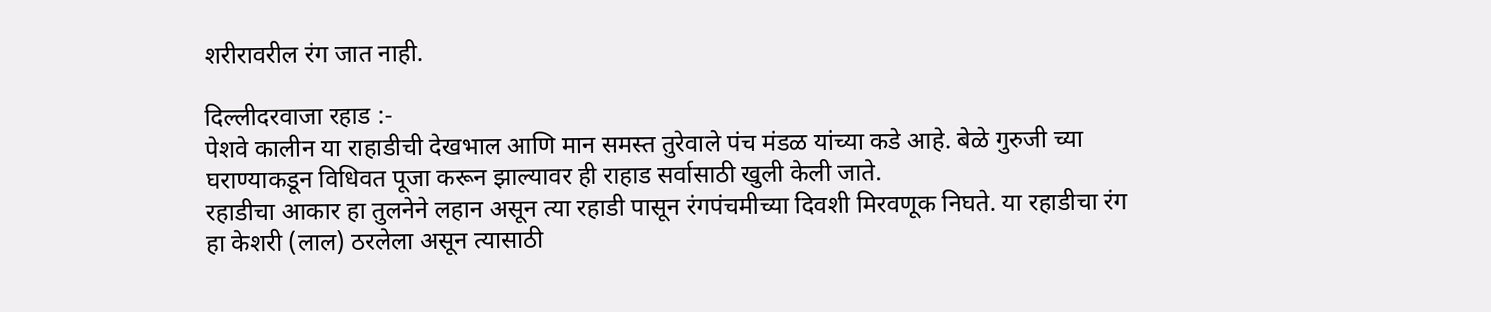शरीरावरील रंग जात नाही.

दिल्लीदरवाजा रहाड :-
पेशवे कालीन या राहाडीची देखभाल आणि मान समस्त तुरेवाले पंच मंडळ यांच्या कडे आहे. बेळे गुरुजी च्या घराण्याकडून विधिवत पूजा करून झाल्यावर ही राहाड सर्वासाठी खुली केली जाते.
रहाडीचा आकार हा तुलनेने लहान असून त्या रहाडी पासून रंगपंचमीच्या दिवशी मिरवणूक निघते. या रहाडीचा रंग हा केशरी (लाल) ठरलेला असून त्यासाठी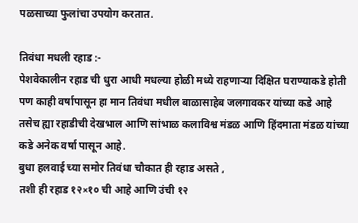पळसाच्या फुलांचा उपयोग करतात.

तिवंधा मधली रहाड :-
पेशवेकालीन रहाड ची धुरा आधी मधल्या होळी मध्ये राहणाऱ्या दिक्षित घराण्याकडे होती पण काही वर्षापासून हा मान तिवंधा मधील बाळासाहेब जलगावकर यांच्या कडे आहे
तसेच ह्या रहाडीची देखभाल आणि सांभाळ कलाविश्व मंडळ आणि हिंदमाता मंडळ यांच्या कडे अनेक वर्षा पासून आहे.
बुधा हलवाई च्या समोर तिवंधा चौकात ही रहाड असते ,
तशी ही रहाड १२×१० ची आहे आणि उंची १२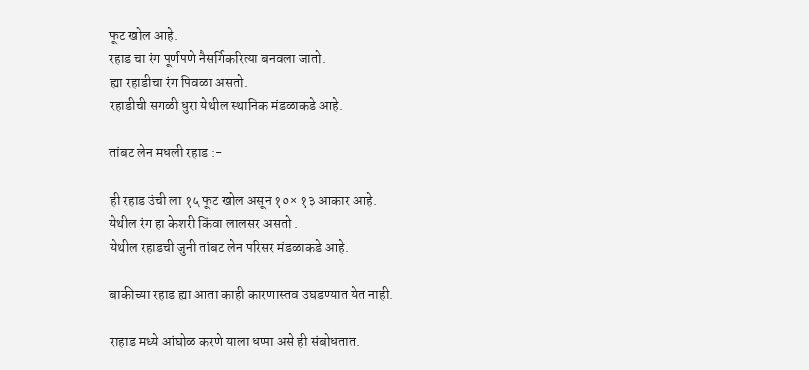फूट खोल आहे.
रहाड चा रंग पूर्णपणे नैसर्गिकरित्या बनवला जातो.
ह्या रहाडीचा रंग पिवळा असतो.
रहाडीची सगळी धुरा येथील स्थानिक मंडळाकडे आहे.

तांबट लेन मधली रहाड :-

ही रहाड उंची ला १५ फूट खोल असून १०× १३ आकार आहे.
येथील रंग हा केशरी किंवा लालसर असतो .
येथील रहाडची जुनी तांबट लेन परिसर मंडळाकडे आहे.

बाकीच्या रहाड ह्या आता काही कारणास्तव उघडण्यात येत नाही.

राहाड मध्ये आंघोळ करणे याला धप्पा असे ही संबोधतात.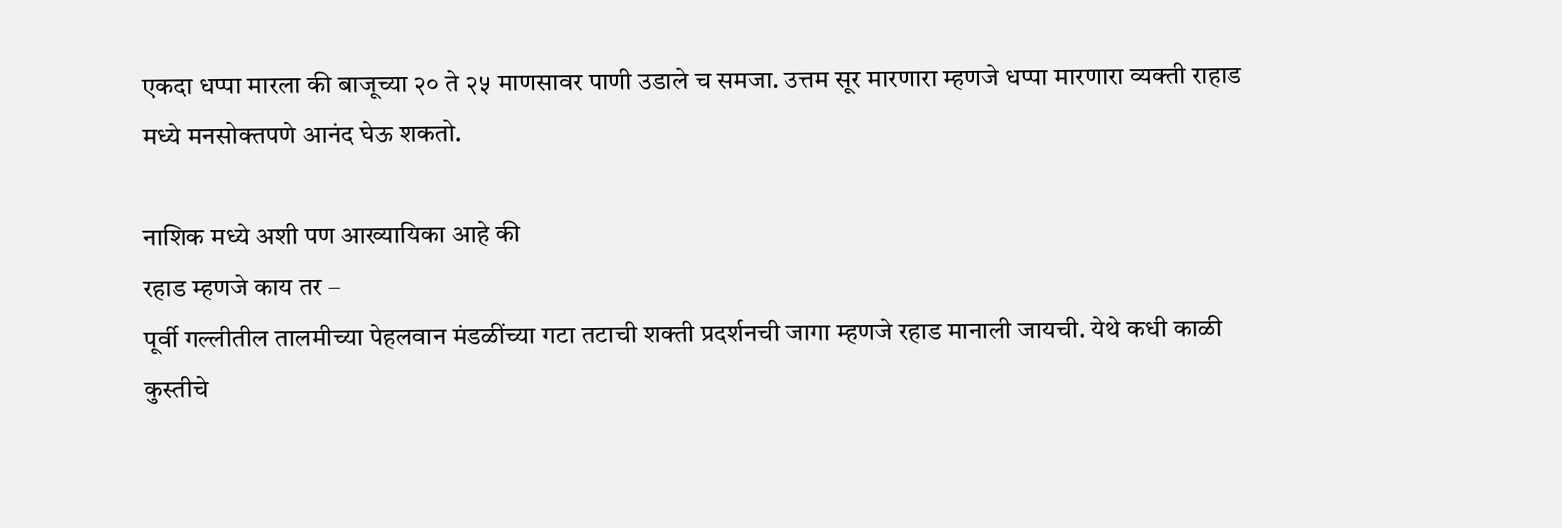एकदा धप्पा मारला की बाजूच्या २० ते २५ माणसावर पाणी उडाले च समजा. उत्तम सूर मारणारा म्हणजे धप्पा मारणारा व्यक्ती राहाड मध्ये मनसोक्तपणे आनंद घेऊ शकतो.

नाशिक मध्ये अशी पण आख्यायिका आहे की
रहाड म्हणजे काय तर –
पूर्वी गल्लीतील तालमीच्या पेहलवान मंडळींच्या गटा तटाची शक्ती प्रदर्शनची जागा म्हणजे रहाड मानाली जायची. येथे कधी काळी कुस्तीचे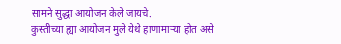सामने सुद्धा आयोजन केले जायचे.
कुस्तीच्या ह्या आयोजन मुले येथे हाणामाऱ्या होत असे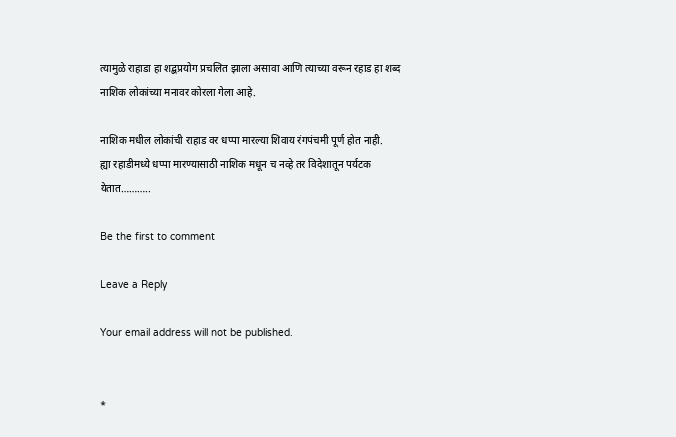त्यामुळे राहाडा हा शद्बप्रयोग प्रचलित झाला असावा आणि त्याच्या वरून रहाड हा शब्द नाशिक लोकांच्या मनावर कोरला गेला आहे.

नाशिक मधील लोकांची राहाड वर धप्पा मारल्या शिवाय रंगपंचमी पूर्ण होत नाही.
ह्या रहाडीमध्ये धप्पा मारण्यासाठी नाशिक मधून च नव्हे तर विदेशातून पर्यटक येतात………..

Be the first to comment

Leave a Reply

Your email address will not be published.


*